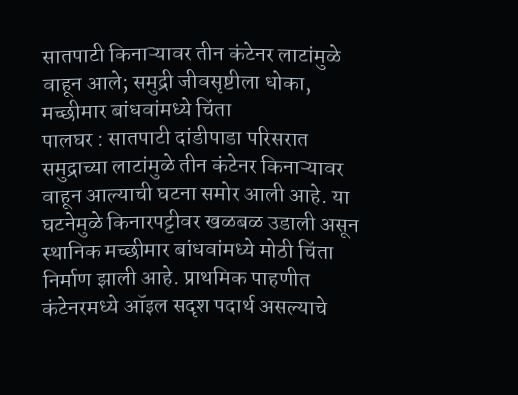सातपाटी किनाऱ्यावर तीन कंटेनर लाटांमुळे वाहून आले; समुद्री जीवसृष्टीला धोका, मच्छीमार बांधवांमध्ये चिंता
पालघर : सातपाटी दांडीपाडा परिसरात समुद्राच्या लाटांमुळे तीन कंटेनर किनाऱ्यावर वाहून आल्याची घटना समोर आली आहे. या घटनेमुळे किनारपट्टीवर खळबळ उडाली असून स्थानिक मच्छीमार बांधवांमध्ये मोठी चिंता निर्माण झाली आहे. प्राथमिक पाहणीत कंटेनरमध्ये ऑइल सदृश पदार्थ असल्याचे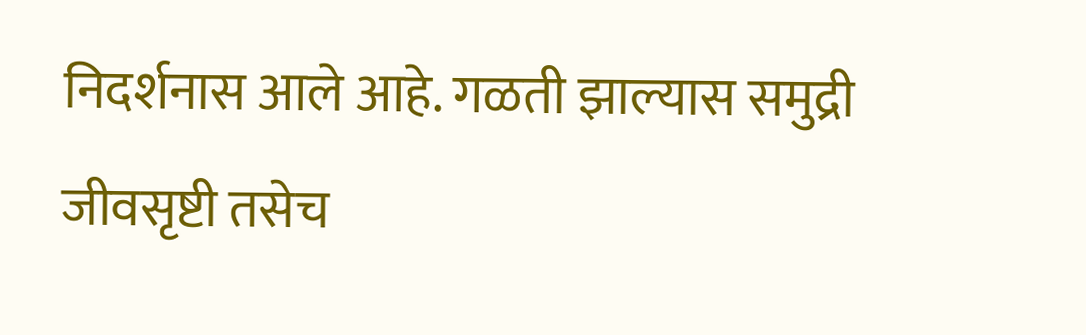निदर्शनास आले आहे. गळती झाल्यास समुद्री जीवसृष्टी तसेच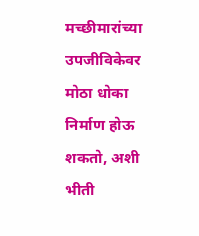मच्छीमारांच्या उपजीविकेवर मोठा धोका निर्माण होऊ शकतो, अशी भीती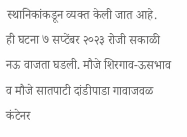स्थानिकांकडून व्यक्त केली जात आहे.
ही घटना ७ सप्टेंबर २०२३ रोजी सकाळी नऊ वाजता घडली. मौजे शिरगाव-ऊसभाव व मौजे सातपाटी दांडीपाडा गावाजवळ कंटेनर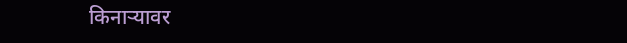किनाऱ्यावर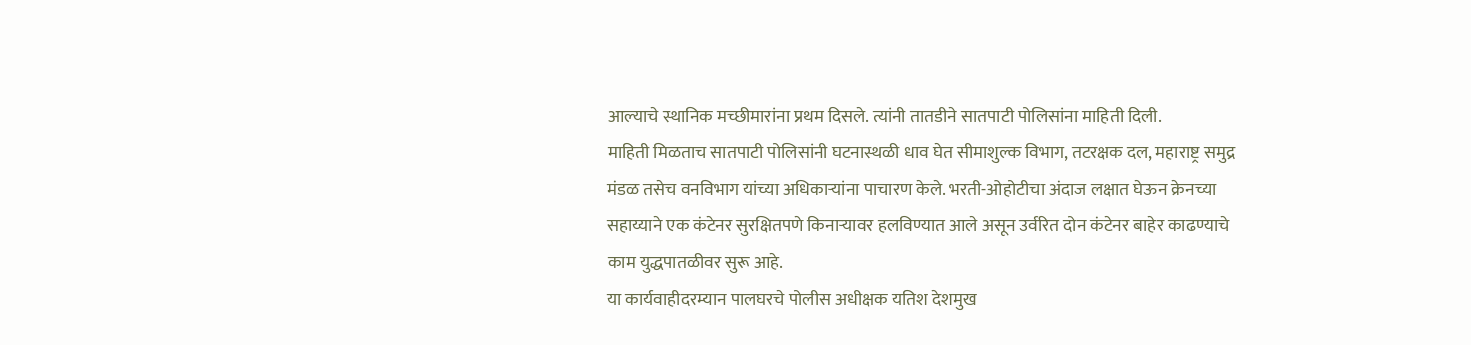आल्याचे स्थानिक मच्छीमारांना प्रथम दिसले. त्यांनी तातडीने सातपाटी पोलिसांना माहिती दिली.
माहिती मिळताच सातपाटी पोलिसांनी घटनास्थळी धाव घेत सीमाशुल्क विभाग, तटरक्षक दल, महाराष्ट्र समुद्र मंडळ तसेच वनविभाग यांच्या अधिकाऱ्यांना पाचारण केले. भरती-ओहोटीचा अंदाज लक्षात घेऊन क्रेनच्या सहाय्याने एक कंटेनर सुरक्षितपणे किनाऱ्यावर हलविण्यात आले असून उर्वरित दोन कंटेनर बाहेर काढण्याचे काम युद्धपातळीवर सुरू आहे.
या कार्यवाहीदरम्यान पालघरचे पोलीस अधीक्षक यतिश देशमुख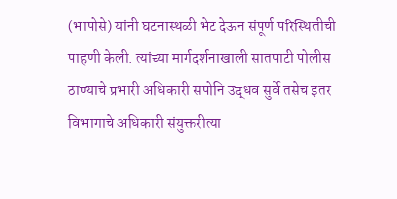(भापोसे) यांनी घटनास्थळी भेट देऊन संपूर्ण परिस्थितीची पाहणी केली. त्यांच्या मार्गदर्शनाखाली सातपाटी पोलीस ठाण्याचे प्रभारी अधिकारी सपोनि उद्धव सुर्वे तसेच इतर विभागाचे अधिकारी संयुक्तरीत्या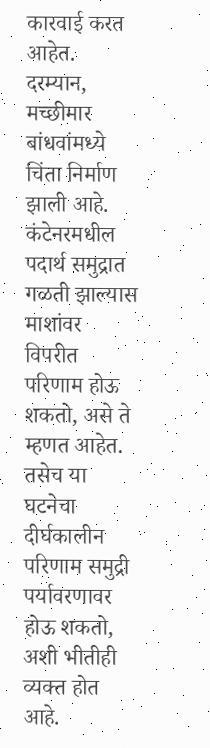कारवाई करत आहेत.
दरम्यान, मच्छीमार बांधवांमध्ये चिंता निर्माण झाली आहे. कंटेनरमधील पदार्थ समुद्रात गळती झाल्यास माशांवर विपरीत परिणाम होऊ शकतो, असे ते म्हणत आहेत. तसेच या घटनेचा दीर्घकालीन परिणाम समुद्री पर्यावरणावर होऊ शकतो, अशी भीतीही व्यक्त होत आहे.